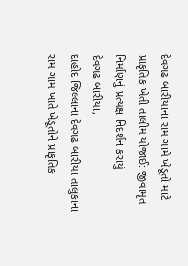દેવગઢ બારીયાના રામ ગામે ખેડૂતો માટે પ્રાકૃતિક ખેતી તાલીમ યોજાઈ: જીવામૃત નિર્માણનું પ્રત્યક્ષ નિદર્શન કરાયું
દેવગઢ બારીયા,
દાહોદ જિલ્લાના દેવગઢ બારીયા તાલુકાના રામ ગામ ખાતે ખેડૂતોને પ્રાકૃતિક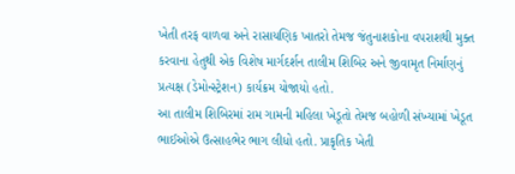ખેતી તરફ વાળવા અને રાસાયણિક ખાતરો તેમજ જંતુનાશકોના વપરાશથી મુક્ત કરવાના હેતુથી એક વિશેષ માર્ગદર્શન તાલીમ શિબિર અને જીવામૃત નિર્માણનું પ્રત્યક્ષ (ડેમોન્સ્ટ્રેશન) કાર્યક્રમ યોજાયો હતો.
આ તાલીમ શિબિરમાં રામ ગામની મહિલા ખેડૂતો તેમજ બહોળી સંખ્યામાં ખેડૂત ભાઈઓએ ઉત્સાહભેર ભાગ લીધો હતો. પ્રાકૃતિક ખેતી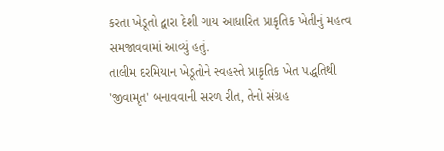કરતા ખેડૂતો દ્વારા દેશી ગાય આધારિત પ્રાકૃતિક ખેતીનું મહત્વ સમજાવવામાં આવ્યું હતું.
તાલીમ દરમિયાન ખેડૂતોને સ્વહસ્તે પ્રાકૃતિક ખેત પદ્ધતિથી 'જીવામૃત' બનાવવાની સરળ રીત, તેનો સંગ્રહ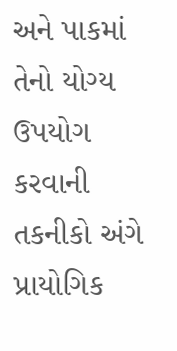અને પાકમાં તેનો યોગ્ય ઉપયોગ કરવાની તકનીકો અંગે પ્રાયોગિક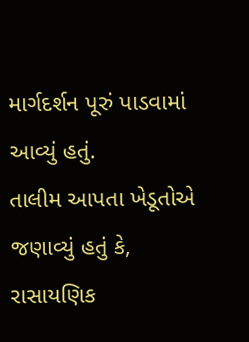માર્ગદર્શન પૂરું પાડવામાં આવ્યું હતું.
તાલીમ આપતા ખેડૂતોએ જણાવ્યું હતું કે, રાસાયણિક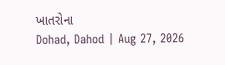ખાતરોના
Dohad, Dahod | Aug 27, 2026